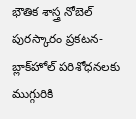భౌతిక శాస్త్ర నోబెల్‌ పురస్కారం ప్రకటన- బ్లాక్‌హోల్‌ పరిశోధనలకు ముగ్గురికి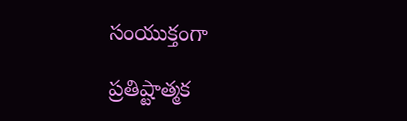సంయుక్తంగా

ప్రతిష్టాత్మక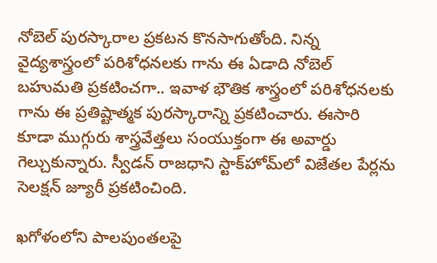నోబెల్‌ పురస్కారాల ప్రకటన కొనసాగుతోంది. నిన్న వైద్యశాస్త్రంలో పరిశోధనలకు గాను ఈ ఏడాది నోబెల్‌ బహుమతి ప్రకటించగా.. ఇవాళ భౌతిక శాస్త్రంలో పరిశోధనలకు గాను ఈ ప్రతిష్టాత్మక పురస్కారాన్ని ప్రకటించారు. ఈసారి కూడా ముగ్గురు శాస్త్రవేత్తలు సంయుక్తంగా ఈ అవార్డు గెల్చుకున్నారు. స్వీడన్‌ రాజధాని స్టాక్‌హోమ్‌లో విజేతల పేర్లను సెలక్షన్‌ జ్యూరీ ప్రకటించింది.

ఖగోళంలోని పాలపుంతలపై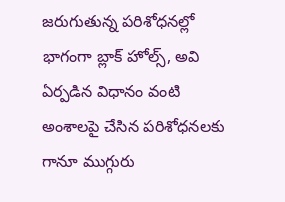జరుగుతున్న పరిశోధనల్లో భాగంగా బ్లాక్‌ హోల్స్‌, అవి ఏర్పడిన విధానం వంటి అంశాలపై చేసిన పరిశోధనలకు గానూ ముగ్గురు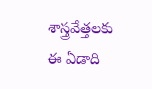శాస్త్రవేత్తలకు ఈ ఏడాది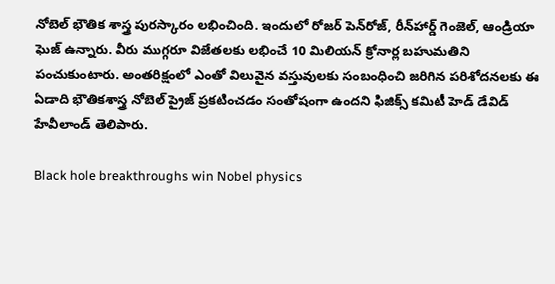నోబెల్‌ భౌతిక శాస్త్ర పురస్కారం లభించింది. ఇందులో రోజర్‌ పెన్‌రోజ్‌, రీన్‌హార్డ్‌ గెంజెల్‌, ఆండ్రియా ఘెజ్‌ ఉన్నారు. వీరు ముగ్గరూ విజేతలకు లభించే 10 మిలియన్‌ క్రోనార్ల బహుమతిని పంచుకుంటారు. అంతరిక్షంలో ఎంతో విలువైన వస్తువులకు సంబంధించి జరిగిన పరిశోదనలకు ఈ ఏడాది భౌతికశాస్త్ర నోబెల్‌ ప్రైజ్‌ ప్రకటించడం సంతోషంగా ఉందని ఫిజిక్స్‌ కమిటీ హెడ్‌ డేవిడ్‌ హేవీలాండ్‌ తెలిపారు.

Black hole breakthroughs win Nobel physics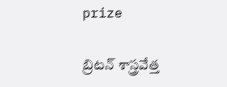prize

బ్రిటన్‌ శాస్త్రవేత్త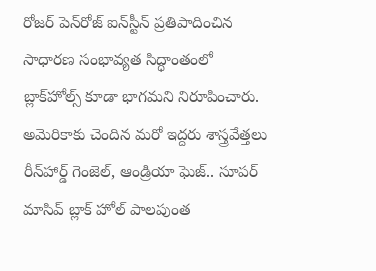రోజర్‌ పెన్‌రోజ్‌ ఐన్‌స్టీన్‌ ప్రతిపాదించిన సాధారణ సంభావ్యత సిద్ధాంతంలో బ్లాక్‌హోల్స్‌ కూడా భాగమని నిరూపించారు. అమెరికాకు చెందిన మరో ఇద్దరు శాస్త్రవేత్తలు రీన్‌హార్డ్‌ గెంజెల్‌, ఆండ్రియా ఘెజ్‌.. సూపర్‌ మాసివ్‌ బ్లాక్‌ హోల్ పాలపుంత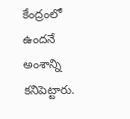కేంద్రంలో ఉందనే అంశాన్ని కనిపెట్టారు.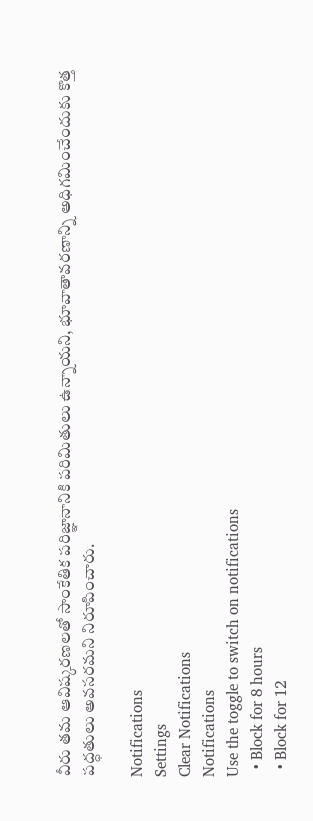వీరు తమ ఆవిష్కరణలతో సాంకేతిక పరిజ్ఞానానికి పరిమితులు ఉన్నాయని, భూవాతావరణాన్ని అధిగమించేందుకు కొత్త పద్ధతులు అవసరమని నిరూపించారు.

Notifications
Settings
Clear Notifications
Notifications
Use the toggle to switch on notifications
  • Block for 8 hours
  • Block for 12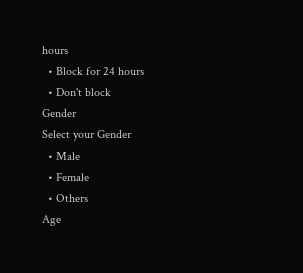hours
  • Block for 24 hours
  • Don't block
Gender
Select your Gender
  • Male
  • Female
  • Others
Age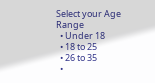Select your Age Range
  • Under 18
  • 18 to 25
  • 26 to 35
  •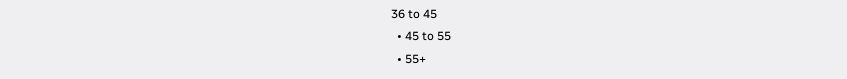36 to 45
  • 45 to 55
  • 55+